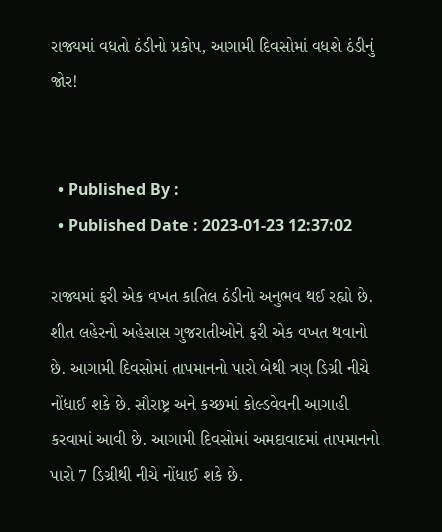રાજ્યમાં વધતો ઠંડીનો પ્રકોપ, આગામી દિવસોમાં વધશે ઠંડીનું જોર!


  • Published By :
  • Published Date : 2023-01-23 12:37:02

રાજ્યમાં ફરી એક વખત કાતિલ ઠંડીનો અનુભવ થઈ રહ્યો છે. શીત લહેરનો અહેસાસ ગુજરાતીઓને ફરી એક વખત થવાનો છે. આગામી દિવસોમાં તાપમાનનો પારો બેથી ત્રણ ડિગ્રી નીચે નોંધાઈ શકે છે. સૌરાષ્ટ્ર અને કચ્છમાં કોલ્ડવેવની આગાહી કરવામાં આવી છે. આગામી દિવસોમાં અમદાવાદમાં તાપમાનનો પારો 7 ડિગ્રીથી નીચે નોંધાઈ શકે છે.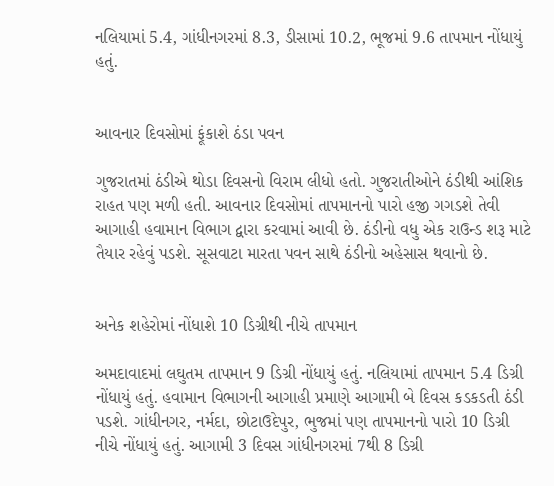નલિયામાં 5.4, ગાંધીનગરમાં 8.3, ડીસામાં 10.2, ભૂજમાં 9.6 તાપમાન નોંધાયું હતું.


આવનાર દિવસોમાં ફૂંકાશે ઠંડા પવન

ગુજરાતમાં ઠંડીએ થોડા દિવસનો વિરામ લીધો હતો. ગુજરાતીઓને ઠંડીથી આંશિક રાહત પણ મળી હતી. આવનાર દિવસોમાં તાપમાનનો પારો હજી ગગડશે તેવી આગાહી હવામાન વિભાગ દ્વારા કરવામાં આવી છે. ઠંડીનો વધુ એક રાઉન્ડ શરૂ માટે તૈયાર રહેવું પડશે. સૂસવાટા મારતા પવન સાથે ઠંડીનો અહેસાસ થવાનો છે.


અનેક શહેરોમાં નોંધાશે 10 ડિગ્રીથી નીચે તાપમાન

અમદાવાદમાં લઘુતમ તાપમાન 9 ડિગ્રી નોંધાયું હતું. નલિયામાં તાપમાન 5.4 ડિગ્રી નોંધાયું હતું. હવામાન વિભાગની આગાહી પ્રમાણે આગામી બે દિવસ કડકડતી ઠંડી પડશે. ગાંધીનગર, નર્મદા, છોટાઉદેપુર, ભુજમાં પણ તાપમાનનો પારો 10 ડિગ્રી નીચે નોંધાયું હતું. આગામી 3 દિવસ ગાંધીનગરમાં 7થી 8 ડિગ્રી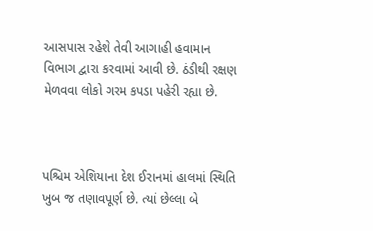આસપાસ રહેશે તેવી આગાહી હવામાન વિભાગ દ્વારા કરવામાં આવી છે. ઠંડીથી રક્ષણ મેળવવા લોકો ગરમ કપડા પહેરી રહ્યા છે.



પશ્ચિમ એશિયાના દેશ ઈરાનમાં હાલમાં સ્થિતિ ખુબ જ તણાવપૂર્ણ છે. ત્યાં છેલ્લા બે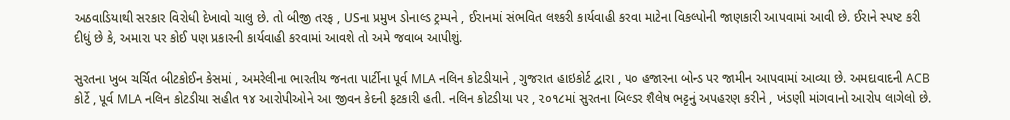અઠવાડિયાથી સરકાર વિરોધી દેખાવો ચાલુ છે. તો બીજી તરફ , USના પ્રમુખ ડોનાલ્ડ ટ્રમ્પને , ઈરાનમાં સંભવિત લશ્કરી કાર્યવાહી કરવા માટેના વિકલ્પોની જાણકારી આપવામાં આવી છે. ઈરાને સ્પષ્ટ કરી દીધું છે કે, અમારા પર કોઈ પણ પ્રકારની કાર્યવાહી કરવામાં આવશે તો અમે જવાબ આપીશું.

સુરતના ખુબ ચર્ચિત બીટકોઈન કેસમાં , અમરેલીના ભારતીય જનતા પાર્ટીના પૂર્વ MLA નલિન કોટડીયાને , ગુજરાત હાઇકોર્ટ દ્વારા , ૫૦ હજારના બોન્ડ પર જામીન આપવામાં આવ્યા છે. અમદાવાદની ACB કોર્ટે , પૂર્વ MLA નલિન કોટડીયા સહીત ૧૪ આરોપીઓને આ જીવન કેદની ફટકારી હતી. નલિન કોટડીયા પર , ૨૦૧૮માં સુરતના બિલ્ડર શૈલેષ ભટ્ટનું અપહરણ કરીને , ખંડણી માંગવાનો આરોપ લાગેલો છે.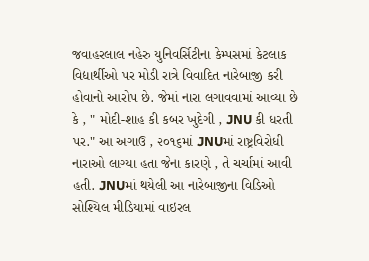જવાહરલાલ નહેરુ યુનિવર્સિટીના કેમ્પસમાં કેટલાક વિદ્યાર્થીઓ પર મોડી રાત્રે વિવાદિત નારેબાજી કરી હોવાનો આરોપ છે. જેમાં નારા લગાવવામાં આવ્યા છે કે , " મોદી-શાહ કી કબર ખુદેગી , JNU કી ધરતી પર." આ અગાઉ , ૨૦૧૬માં JNUમાં રાષ્ટ્રવિરોધી નારાઓ લાગ્યા હતા જેના કારણે , તે ચર્ચામાં આવી હતી. JNUમાં થયેલી આ નારેબાજીના વિડિઓ સોશ્યિલ મીડિયામાં વાઇરલ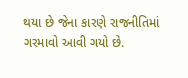થયા છે જેના કારણે રાજનીતિમાં ગરમાવો આવી ગયો છે.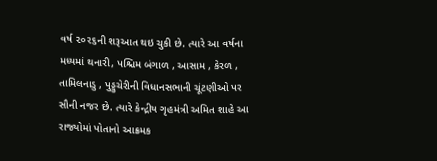વર્ષ ૨૦૨૬ની શરૂઆત થઇ ચુકી છે. ત્યારે આ વર્ષના મધ્યમાં થનારી, પશ્ચિમ બંગાળ , આસામ , કેરળ , તામિલનાડુ , પુડ્ડુચેરીની વિધાનસભાની ચૂંટણીઓ પર સૌની નજર છે. ત્યારે કેન્દ્રીય ગૃહમંત્રી અમિત શાહે આ રાજ્યોમાં પોતાનો આક્રમક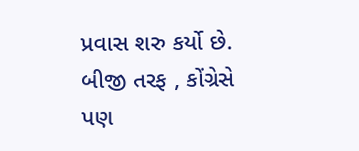પ્રવાસ શરુ કર્યો છે. બીજી તરફ , કોંગ્રેસે પણ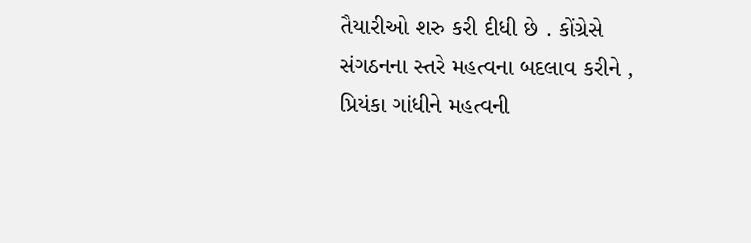તૈયારીઓ શરુ કરી દીધી છે . કોંગ્રેસે સંગઠનના સ્તરે મહત્વના બદલાવ કરીને , પ્રિયંકા ગાંધીને મહત્વની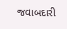જવાબદારી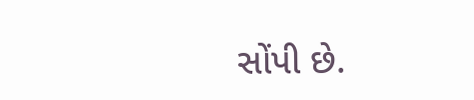સોંપી છે.